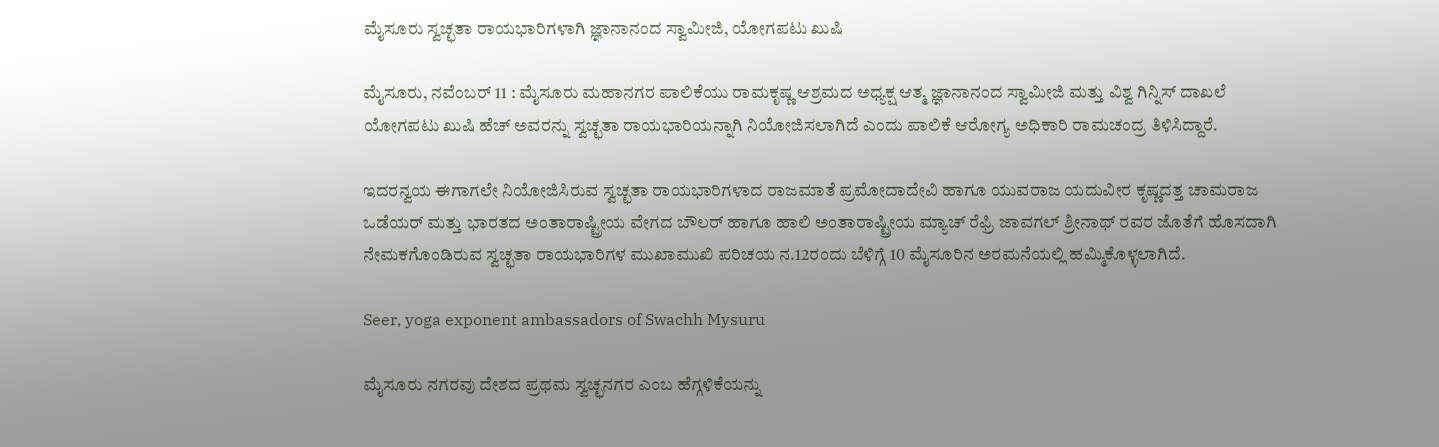ಮೈಸೂರು ಸ್ವಚ್ಛತಾ ರಾಯಭಾರಿಗಳಾಗಿ ಜ್ಞಾನಾನಂದ ಸ್ವಾಮೀಜಿ, ಯೋಗಪಟು ಖುಷಿ

ಮೈಸೂರು, ನವೆಂಬರ್ 11 : ಮೈಸೂರು ಮಹಾನಗರ ಪಾಲಿಕೆಯು ರಾಮಕೃಷ್ಣ ಆಶ್ರಮದ ಅಧ್ಯಕ್ಷ ಆತ್ಮ ಜ್ಞಾನಾನಂದ ಸ್ವಾಮೀಜಿ ಮತ್ತು ವಿಶ್ವ ಗಿನ್ನಿಸ್ ದಾಖಲೆ ಯೋಗಪಟು ಖುಷಿ ಹೆಚ್ ಅವರನ್ನು ಸ್ವಚ್ಛತಾ ರಾಯಭಾರಿಯನ್ನಾಗಿ ನಿಯೋಜಿಸಲಾಗಿದೆ ಎಂದು ಪಾಲಿಕೆ ಆರೋಗ್ಯ ಅಧಿಕಾರಿ ರಾಮಚಂದ್ರ ತಿಳಿಸಿದ್ದಾರೆ.

ಇದರನ್ವಯ ಈಗಾಗಲೇ ನಿಯೋಜಿಸಿರುವ ಸ್ವಚ್ಛತಾ ರಾಯಭಾರಿಗಳಾದ ರಾಜಮಾತೆ ಪ್ರಮೋದಾದೇವಿ ಹಾಗೂ ಯುವರಾಜ ಯದುವೀರ ಕೃಷ್ಣದತ್ತ ಚಾಮರಾಜ ಒಡೆಯರ್ ಮತ್ತು ಭಾರತದ ಅಂತಾರಾಷ್ಟ್ರೀಯ ವೇಗದ ಬೌಲರ್ ಹಾಗೂ ಹಾಲಿ ಅಂತಾರಾಷ್ಟ್ರೀಯ ಮ್ಯಾಚ್ ರೆಫ್ರಿ ಜಾವಗಲ್ ಶ್ರೀನಾಥ್ ರವರ ಜೊತೆಗೆ ಹೊಸದಾಗಿ ನೇಮಕಗೊಂಡಿರುವ ಸ್ವಚ್ಛತಾ ರಾಯಭಾರಿಗಳ ಮುಖಾಮುಖಿ ಪರಿಚಯ ನ.12ರಂದು ಬೆಳಿಗ್ಗೆ 10 ಮೈಸೂರಿನ ಅರಮನೆಯಲ್ಲಿ ಹಮ್ಮಿಕೊಳ್ಳಲಾಗಿದೆ.

Seer, yoga exponent ambassadors of Swachh Mysuru

ಮೈಸೂರು ನಗರವು ದೇಶದ ಪ್ರಥಮ ಸ್ವಚ್ಛನಗರ ಎಂಬ ಹೆಗ್ಗಳಿಕೆಯನ್ನು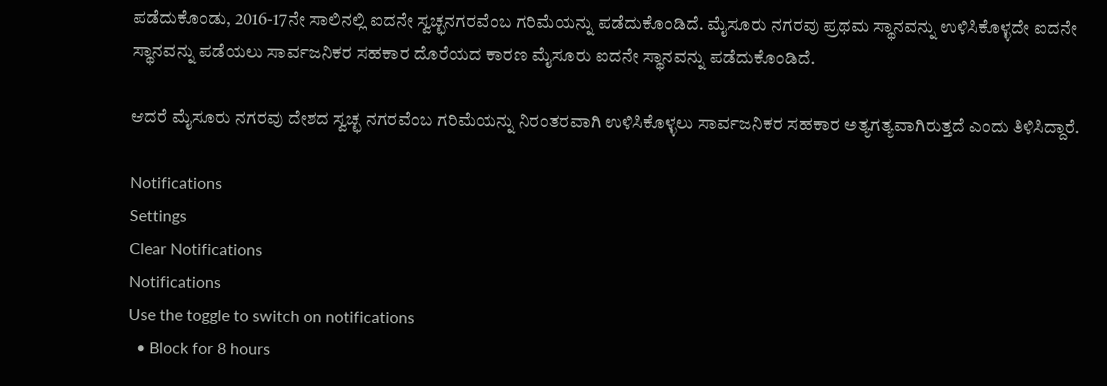ಪಡೆದುಕೊಂಡು, 2016-17ನೇ ಸಾಲಿನಲ್ಲಿ ಐದನೇ ಸ್ವಚ್ಛನಗರವೆಂಬ ಗರಿಮೆಯನ್ನು ಪಡೆದುಕೊಂಡಿದೆ. ಮೈಸೂರು ನಗರವು ಪ್ರಥಮ ಸ್ಥಾನವನ್ನು ಉಳಿಸಿಕೊಳ್ಳದೇ ಐದನೇ ಸ್ಥಾನವನ್ನು ಪಡೆಯಲು ಸಾರ್ವಜನಿಕರ ಸಹಕಾರ ದೊರೆಯದ ಕಾರಣ ಮೈಸೂರು ಐದನೇ ಸ್ಥಾನವನ್ನು ಪಡೆದುಕೊಂಡಿದೆ.

ಆದರೆ ಮೈಸೂರು ನಗರವು ದೇಶದ ಸ್ವಚ್ಛ ನಗರವೆಂಬ ಗರಿಮೆಯನ್ನು ನಿರಂತರವಾಗಿ ಉಳಿಸಿಕೊಳ್ಳಲು ಸಾರ್ವಜನಿಕರ ಸಹಕಾರ ಅತ್ಯಗತ್ಯವಾಗಿರುತ್ತದೆ ಎಂದು ತಿಳಿಸಿದ್ದಾರೆ.

Notifications
Settings
Clear Notifications
Notifications
Use the toggle to switch on notifications
  • Block for 8 hours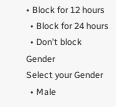• Block for 12 hours
  • Block for 24 hours
  • Don't block
Gender
Select your Gender
  • Male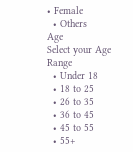• Female
  • Others
Age
Select your Age Range
  • Under 18
  • 18 to 25
  • 26 to 35
  • 36 to 45
  • 45 to 55
  • 55+